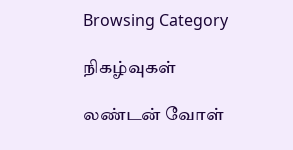Browsing Category

நிகழ்வுகள்

லண்டன் வோள்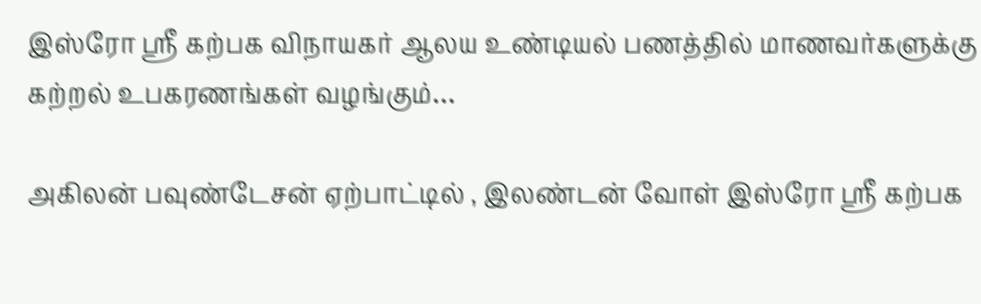இஸ்ரோ ஸ்ரீ கற்பக விநாயகர் ஆலய உண்டியல் பணத்தில் மாணவர்களுக்கு கற்றல் உபகரணங்கள் வழங்கும்…

அகிலன் பவுண்டேசன் ஏற்பாட்டில் , இலண்டன் வோள் இஸ்ரோ ஸ்ரீ கற்பக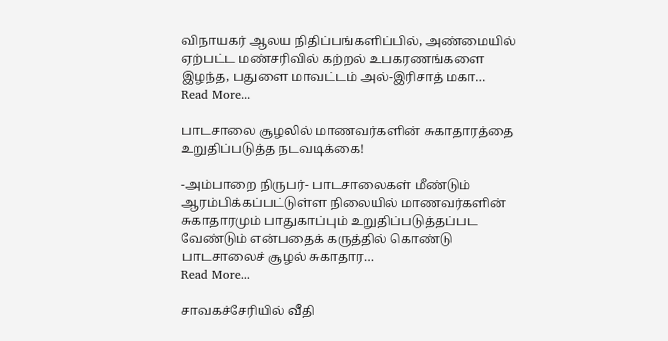விநாயகர் ஆலய நிதிப்பங்களிப்பில், அண்மையில் ஏற்பட்ட மண்சரிவில் கற்றல் உபகரணங்களை இழந்த, பதுளை மாவட்டம் அல்-இரிசாத் மகா…
Read More...

பாடசாலை சூழலில் மாணவர்களின் சுகாதாரத்தை உறுதிப்படுத்த நடவடிக்கை!

-அம்பாறை நிருபர்- பாடசாலைகள் மீண்டும் ஆரம்பிக்கப்பட்டுள்ள நிலையில் மாணவர்களின் சுகாதாரமும் பாதுகாப்பும் உறுதிப்படுத்தப்பட வேண்டும் என்பதைக் கருத்தில் கொண்டு பாடசாலைச் சூழல் சுகாதார…
Read More...

சாவகச்சேரியில் வீதி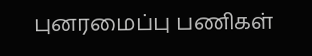புனரமைப்பு பணிகள்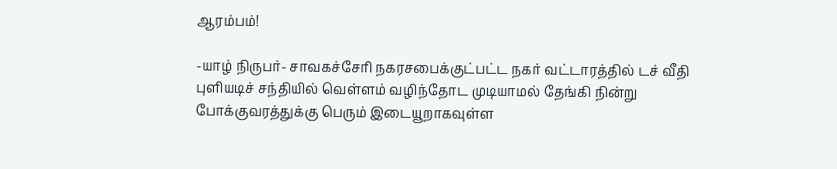ஆரம்பம்!

-யாழ் நிருபர்- சாவகச்சேரி நகரசபைக்குட்பட்ட நகர் வட்டாரத்தில் டச் வீதி புளியடிச் சந்தியில் வெள்ளம் வழிந்தோட முடியாமல் தேங்கி நின்று போக்குவரத்துக்கு பெரும் இடையூறாகவுள்ள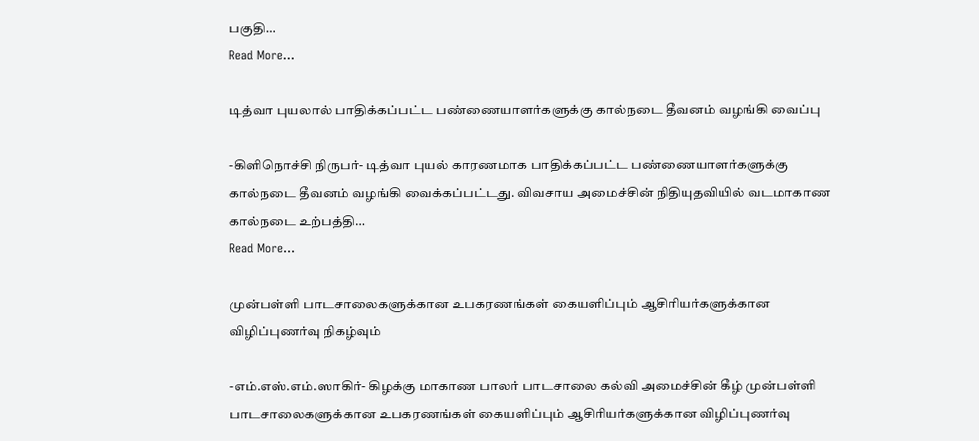பகுதி…
Read More...

டித்வா புயலால் பாதிக்கப்பட்ட பண்ணையாளர்களுக்கு கால்நடை தீவனம் வழங்கி வைப்பு

-கிளிநொச்சி நிருபர்- டித்வா புயல் காரணமாக பாதிக்கப்பட்ட பண்ணையாளர்களுக்கு கால்நடை தீவனம் வழங்கி வைக்கப்பட்டது. விவசாய அமைச்சின் நிதியுதவியில் வடமாகாண கால்நடை உற்பத்தி…
Read More...

முன்பள்ளி பாடசாலைகளுக்கான உபகரணங்கள் கையளிப்பும் ஆசிரியர்களுக்கான விழிப்புணர்வு நிகழ்வும்

-எம்.எஸ்.எம்.ஸாகிர்- கிழக்கு மாகாண பாலர் பாடசாலை கல்வி அமைச்சின் கீழ் முன்பள்ளி பாடசாலைகளுக்கான உபகரணங்கள் கையளிப்பும் ஆசிரியர்களுக்கான விழிப்புணர்வு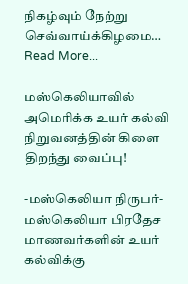நிகழ்வும் நேற்று செவ்வாய்க்கிழமை…
Read More...

மஸ்கெலியாவில் அமெரிக்க உயர் கல்வி நிறுவனத்தின் கிளை திறந்து வைப்பு!

-மஸ்கெலியா நிருபர்- மஸ்கெலியா பிரதேச மாணவர்களின் உயர் கல்விக்கு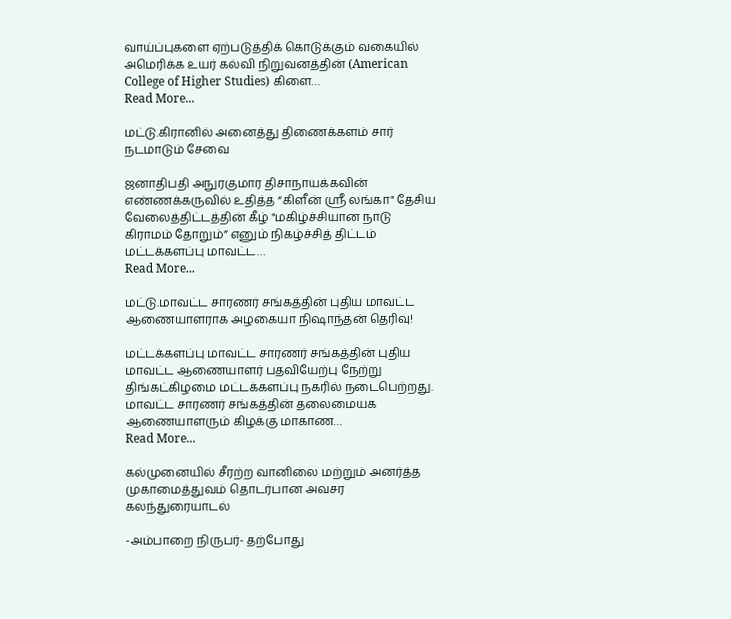வாய்ப்புகளை ஏற்படுத்திக் கொடுக்கும் வகையில் அமெரிக்க உயர் கல்வி நிறுவனத்தின் (American College of Higher Studies) கிளை…
Read More...

மட்டு.கிரானில் அனைத்து திணைக்களம் சார் நடமாடும் சேவை

ஜனாதிபதி அநுரகுமார திசாநாயக்கவின் எண்ணக்கருவில் உதித்த “கிளீன் ஸ்ரீ லங்கா" தேசிய வேலைத்திட்டத்தின் கீழ் "மகிழ்ச்சியான நாடு கிராமம் தோறும்” எனும் நிகழ்ச்சித் திட்டம் மட்டக்களப்பு மாவட்ட…
Read More...

மட்டு.மாவட்ட சாரணர் சங்கத்தின் புதிய மாவட்ட ஆணையாளராக அழகையா நிஷாந்தன் தெரிவு!

மட்டக்களப்பு மாவட்ட சாரணர் சங்கத்தின் புதிய மாவட்ட ஆணையாளர் பதவியேற்பு நேற்று திங்கட்கிழமை மட்டக்களப்பு நகரில் நடைபெற்றது. மாவட்ட சாரணர் சங்கத்தின் தலைமையக ஆணையாளரும் கிழக்கு மாகாண…
Read More...

கல்முனையில் சீரற்ற வானிலை மற்றும் அனர்த்த முகாமைத்துவம் தொடர்பான அவசர கலந்துரையாடல்

-அம்பாறை நிருபர்- தற்போது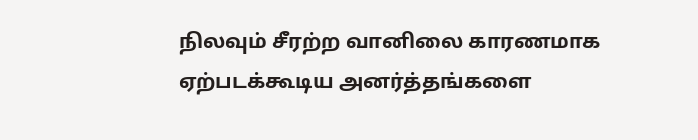நிலவும் சீரற்ற வானிலை காரணமாக ஏற்படக்கூடிய அனர்த்தங்களை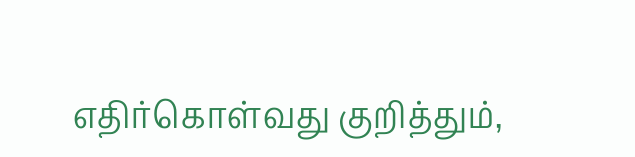எதிர்கொள்வது குறித்தும்,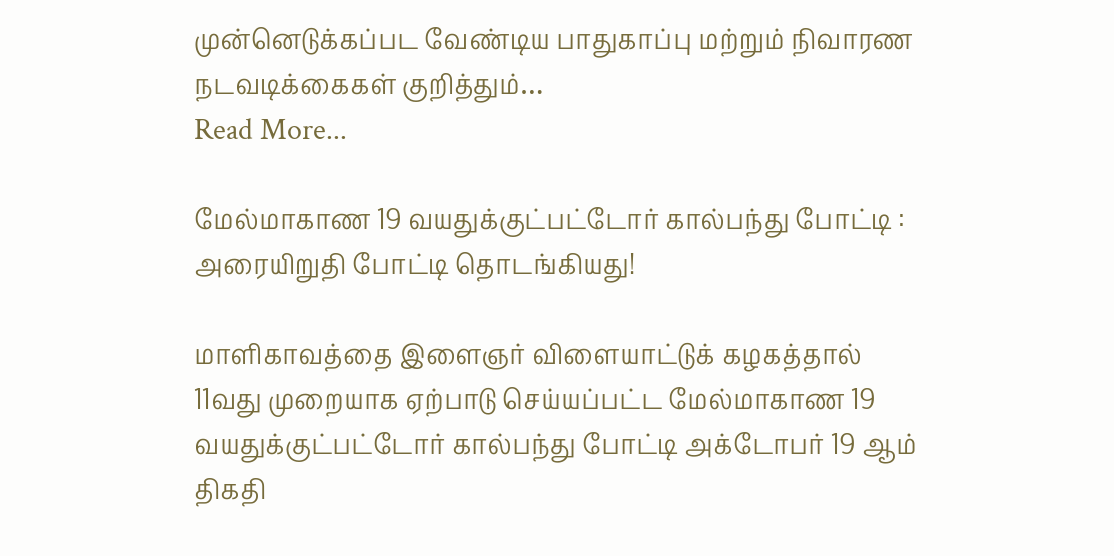முன்னெடுக்கப்பட வேண்டிய பாதுகாப்பு மற்றும் நிவாரண நடவடிக்கைகள் குறித்தும்…
Read More...

மேல்மாகாண 19 வயதுக்குட்பட்டோர் கால்பந்து போட்டி : அரையிறுதி போட்டி தொடங்கியது!

மாளிகாவத்தை இளைஞர் விளையாட்டுக் கழகத்தால் 11வது முறையாக ஏற்பாடு செய்யப்பட்ட மேல்மாகாண 19 வயதுக்குட்பட்டோர் கால்பந்து போட்டி அக்டோபர் 19 ஆம் திகதி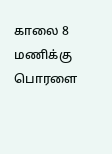காலை 8 மணிக்கு பொரளை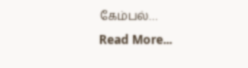கேம்பல்…
Read More...